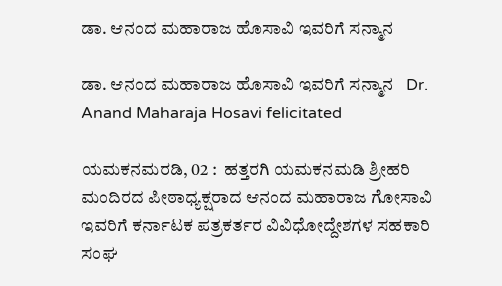ಡಾ. ಆನಂದ ಮಹಾರಾಜ ಹೊಸಾವಿ ಇವರಿಗೆ ಸನ್ಮಾನ

ಡಾ. ಆನಂದ ಮಹಾರಾಜ ಹೊಸಾವಿ ಇವರಿಗೆ ಸನ್ಮಾನ   Dr. Anand Maharaja Hosavi felicitated

ಯಮಕನಮರಡಿ, 02 :  ಹತ್ತರಗಿ ಯಮಕನಮಡಿ ಶ್ರೀಹರಿ ಮಂದಿರದ ಪೀಠಾಧ್ಯಕ್ಷರಾದ ಆನಂದ ಮಹಾರಾಜ ಗೋಸಾವಿ ಇವರಿಗೆ ಕರ್ನಾಟಕ ಪತ್ರಕರ್ತರ ವಿವಿಧೋದ್ದೇಶಗಳ ಸಹಕಾರಿ ಸಂಘ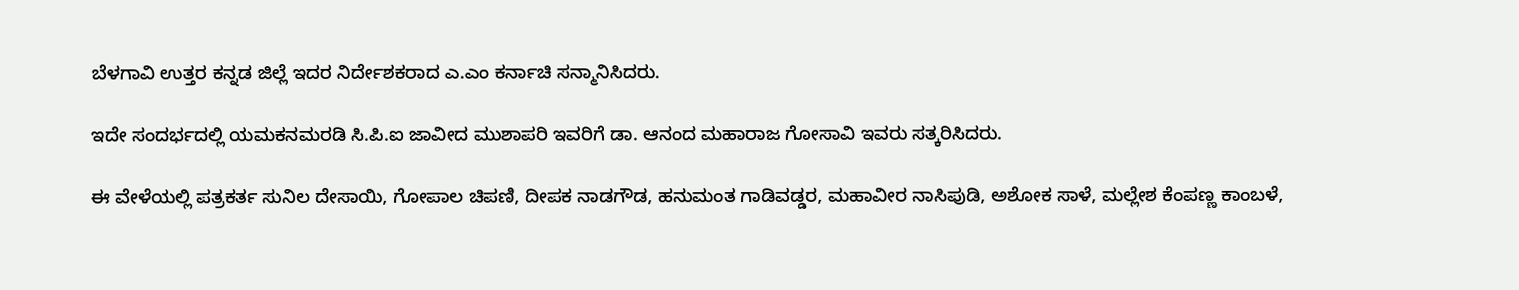ಬೆಳಗಾವಿ ಉತ್ತರ ಕನ್ನಡ ಜಿಲ್ಲೆ ಇದರ ನಿರ್ದೇಶಕರಾದ ಎ.ಎಂ ಕರ್ನಾಚಿ ಸನ್ಮಾನಿಸಿದರು.

ಇದೇ ಸಂದರ್ಭದಲ್ಲಿ ಯಮಕನಮರಡಿ ಸಿ.ಪಿ.ಐ ಜಾವೀದ ಮುಶಾಪರಿ ಇವರಿಗೆ ಡಾ. ಆನಂದ ಮಹಾರಾಜ ಗೋಸಾವಿ ಇವರು ಸತ್ಕರಿಸಿದರು.

ಈ ವೇಳೆಯಲ್ಲಿ ಪತ್ರಕರ್ತ ಸುನಿಲ ದೇಸಾಯಿ, ಗೋಪಾಲ ಚಿಪಣಿ, ದೀಪಕ ನಾಡಗೌಡ, ಹನುಮಂತ ಗಾಡಿವಡ್ಡರ, ಮಹಾವೀರ ನಾಸಿಪುಡಿ, ಅಶೋಕ ಸಾಳೆ, ಮಲ್ಲೇಶ ಕೆಂಪಣ್ಣ ಕಾಂಬಳೆ,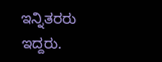ಇನ್ನಿತರರು  ಇದ್ದರು.